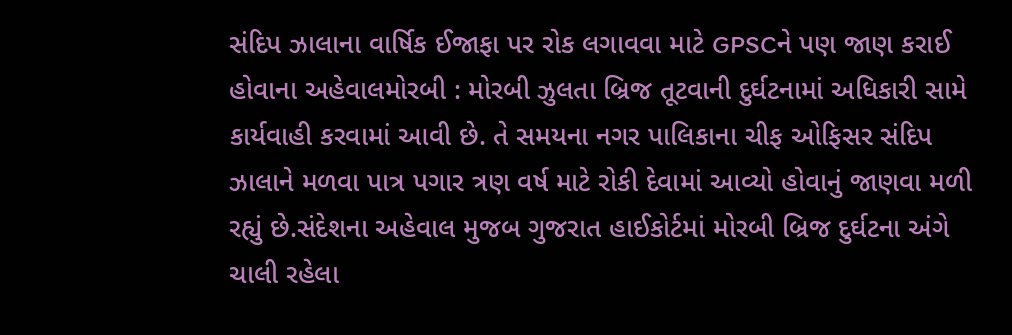સંદિપ ઝાલાના વાર્ષિક ઈજાફા પર રોક લગાવવા માટે GPSCને પણ જાણ કરાઈ હોવાના અહેવાલમોરબી : મોરબી ઝુલતા બ્રિજ તૂટવાની દુર્ઘટનામાં અધિકારી સામે કાર્યવાહી કરવામાં આવી છે. તે સમયના નગર પાલિકાના ચીફ ઓફિસર સંદિપ ઝાલાને મળવા પાત્ર પગાર ત્રણ વર્ષ માટે રોકી દેવામાં આવ્યો હોવાનું જાણવા મળી રહ્યું છે.સંદેશના અહેવાલ મુજબ ગુજરાત હાઈકોર્ટમાં મોરબી બ્રિજ દુર્ઘટના અંગે ચાલી રહેલા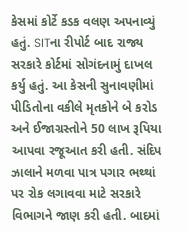કેસમાં કોર્ટે કડક વલણ અપનાવ્યું હતું. SITના રીપોર્ટ બાદ રાજ્ય સરકારે કોર્ટમાં સોગંદનામું દાખલ કર્યુ હતું. આ કેસની સુનાવણીમાં પીડિતોના વકીલે મૃતકોને બે કરોડ અને ઈજાગ્રસ્તોને 50 લાખ રૂપિયા આપવા રજૂઆત કરી હતી. સંદિપ ઝાલાને મળવા પાત્ર પગાર ભથ્થાં પર રોક લગાવવા માટે સરકારે વિભાગને જાણ કરી હતી. બાદમાં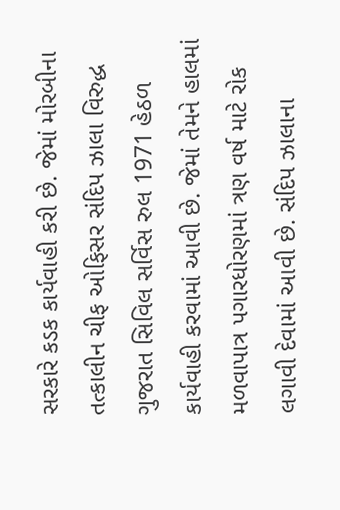સરકારે કડક કાર્યવાહી કરી છે. જેમાં મોરબીના તત્કાલીન ચીફ ઓફિસર સંદિપ ઝાલા વિરુદ્ધ ગુજરાત સિવિલ સર્વિસ રુલ 1971 હેઠળ કાર્યવાહી કરવામાં આવી છે. જેમાં તેમને હાલમાં મળવાપાત્ર પગારધોરણમાં ત્રણ વર્ષ માટે રોક લગાવી દેવામાં આવી છે. સંદિપ ઝાલાના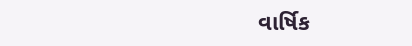વાર્ષિક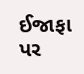ઈજાફા પર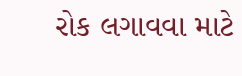રોક લગાવવા માટે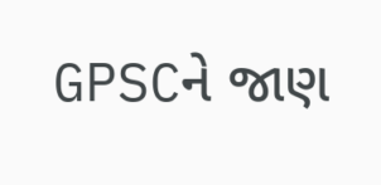GPSCને જાણ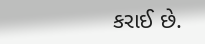કરાઈ છે.